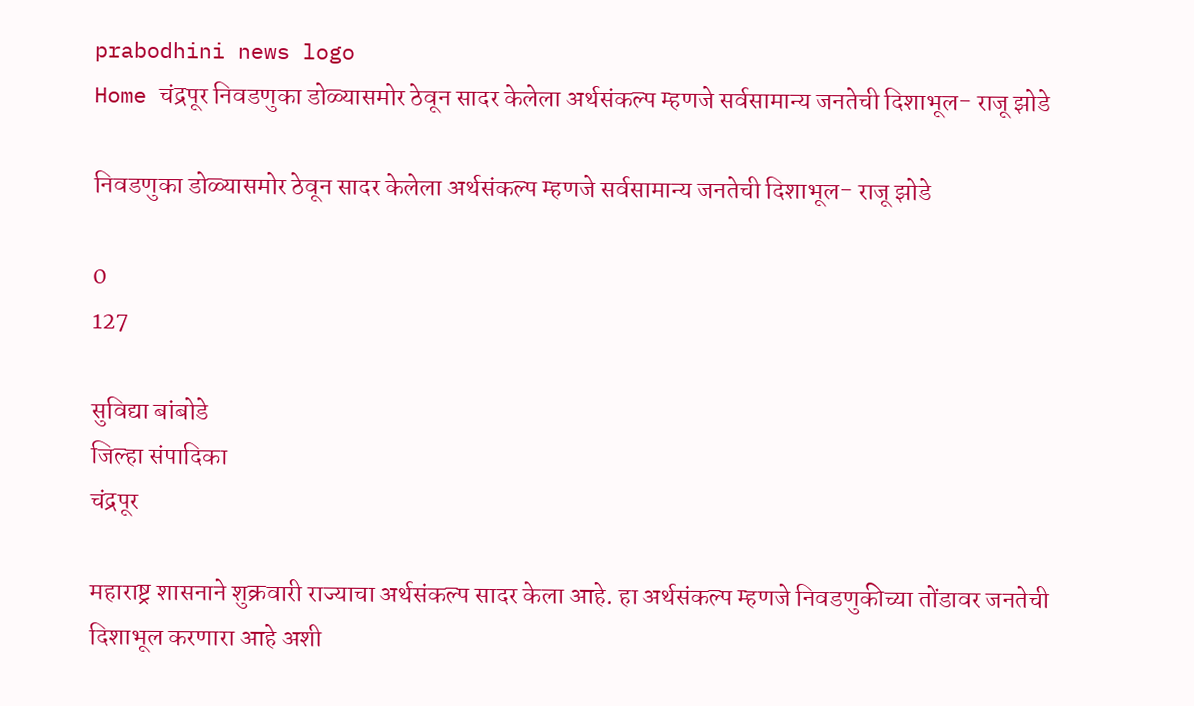prabodhini news logo
Home चंद्रपूर निवडणुका डोळ्यासमोर ठेवून सादर केलेला अर्थसंकल्प म्हणजे सर्वसामान्य जनतेची दिशाभूल- राजू झोडे

निवडणुका डोळ्यासमोर ठेवून सादर केलेला अर्थसंकल्प म्हणजे सर्वसामान्य जनतेची दिशाभूल- राजू झोडे

0
127

सुविद्या बांबोडे
जिल्हा संपादिका
चंद्रपूर

महाराष्ट्र शासनाने शुक्रवारी राज्याचा अर्थसंकल्प सादर केला आहे. हा अर्थसंकल्प म्हणजे निवडणुकीच्या तोंडावर जनतेची दिशाभूल करणारा आहे अशी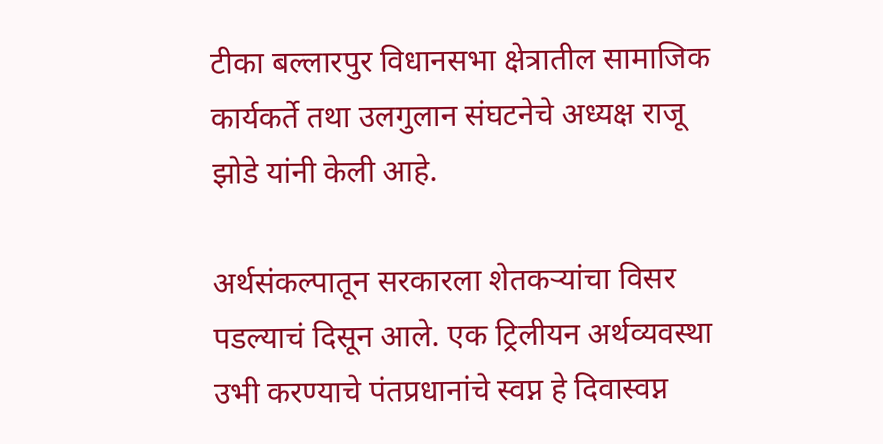टीका बल्लारपुर विधानसभा क्षेत्रातील सामाजिक कार्यकर्ते तथा उलगुलान संघटनेचे अध्यक्ष राजू झोडे यांनी केली आहे.

अर्थसंकल्पातून सरकारला शेतकऱ्यांचा विसर पडल्याचं दिसून आले. एक ट्रिलीयन अर्थव्यवस्था उभी करण्याचे पंतप्रधानांचे स्वप्न हे दिवास्वप्न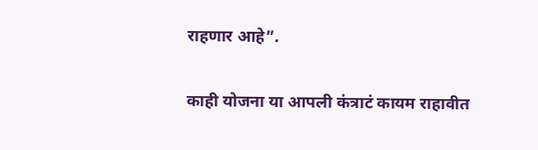राहणार आहे”.

काही योजना या आपली कंत्राटं कायम राहावीत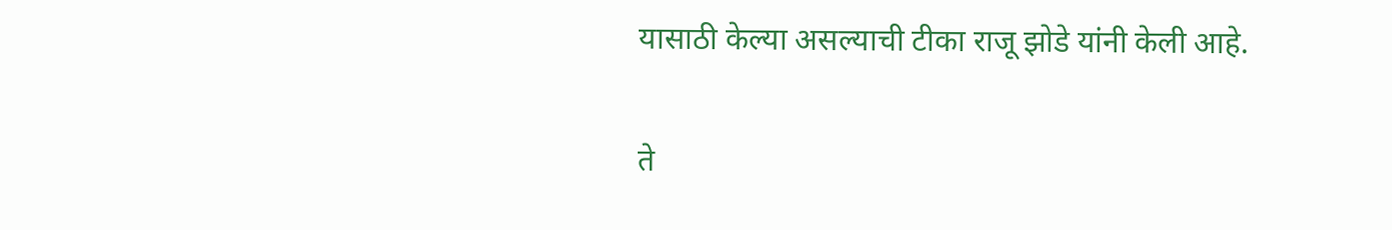यासाठी केल्या असल्याची टीका राजू झोडे यांनी केली आहे.

ते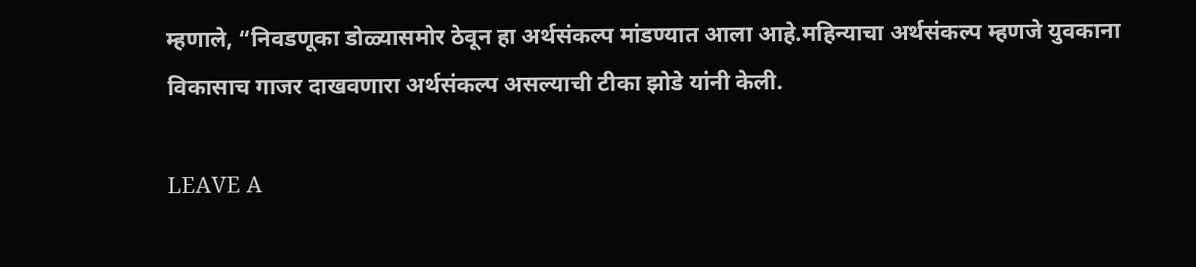म्हणाले, “निवडणूका डोळ्यासमोर ठेवून हा अर्थसंकल्प मांडण्यात आला आहे.महिन्याचा अर्थसंकल्प म्हणजे युवकाना विकासाच गाजर दाखवणारा अर्थसंकल्प असल्याची टीका झोडे यांनी केली.

LEAVE A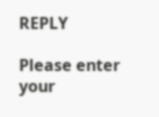REPLY

Please enter your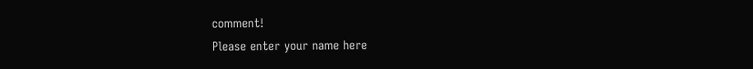comment!
Please enter your name here